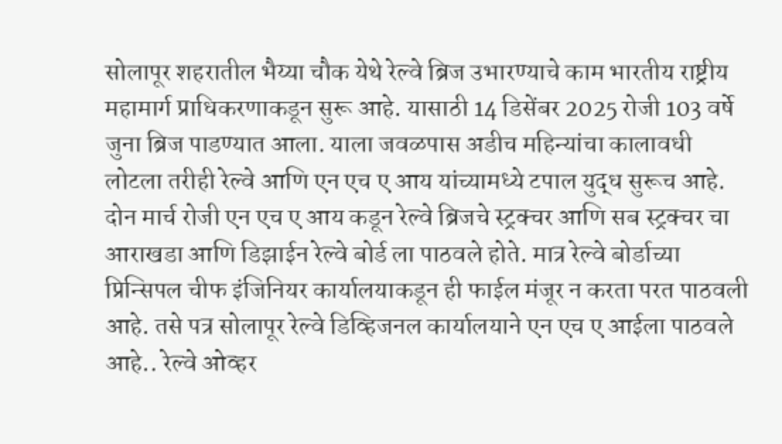सोलापूर शहरातील भैय्या चौक येथे रेल्वे ब्रिज उभारण्याचे काम भारतीय राष्ट्रीय महामार्ग प्राधिकरणाकडून सुरू आहे. यासाठी 14 डिसेंबर 2025 रोजी 103 वर्षे जुना ब्रिज पाडण्यात आला. याला जवळपास अडीच महिन्यांचा कालावधी लोटला तरीही रेल्वे आणि एन एच ए आय यांच्यामध्ये टपाल युद्ध सुरूच आहे. दोन मार्च रोजी एन एच ए आय कडून रेल्वे ब्रिजचे स्ट्रक्चर आणि सब स्ट्रक्चर चा आराखडा आणि डिझाईन रेल्वे बोर्ड ला पाठवले होते. मात्र रेल्वे बोर्डाच्या प्रिन्सिपल चीफ इंजिनियर कार्यालयाकडून ही फाईल मंजूर न करता परत पाठवली आहे. तसे पत्र सोलापूर रेल्वे डिव्हिजनल कार्यालयाने एन एच ए आईला पाठवले आहे.. रेल्वे ओव्हर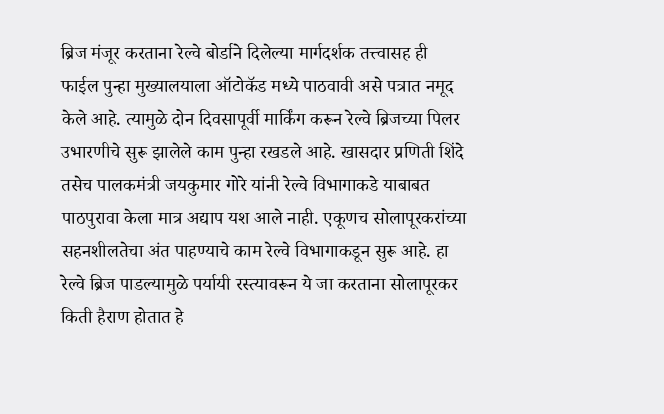ब्रिज मंजूर करताना रेल्वे बोर्डाने दिलेल्या मार्गदर्शक तत्त्वासह ही फाईल पुन्हा मुख्यालयाला ऑटोकॅड मध्ये पाठवावी असे पत्रात नमूद केले आहे. त्यामुळे दोन दिवसापूर्वी मार्किंग करून रेल्वे ब्रिजच्या पिलर उभारणीचे सुरू झालेले काम पुन्हा रखडले आहे. खासदार प्रणिती शिंदे तसेच पालकमंत्री जयकुमार गोरे यांनी रेल्वे विभागाकडे याबाबत पाठपुरावा केला मात्र अद्याप यश आले नाही. एकूणच सोलापूरकरांच्या सहनशीलतेचा अंत पाहण्याचे काम रेल्वे विभागाकडून सुरू आहे. हा रेल्वे ब्रिज पाडल्यामुळे पर्यायी रस्त्यावरून ये जा करताना सोलापूरकर किती हैराण होतात हे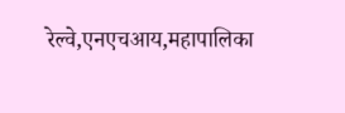रेल्वे,एनएचआय,महापालिका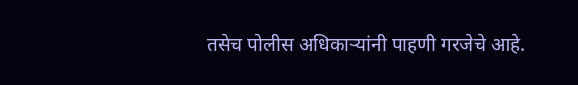तसेच पोलीस अधिकाऱ्यांनी पाहणी गरजेचे आहे.